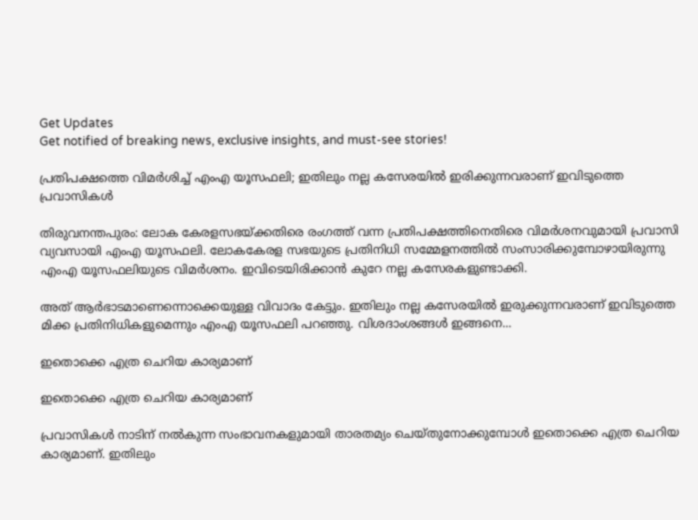Get Updates
Get notified of breaking news, exclusive insights, and must-see stories!

പ്രതിപക്ഷത്തെ വിമര്‍ശിച്ച് എംഎ യൂസഫലി; ഇതിലും നല്ല കസേരയില്‍ ഇരിക്കുന്നവരാണ് ഇവിടുത്തെ പ്രവാസികള്‍

തിരുവനന്തപുരം: ലോക കേരളസഭയ്ക്കതിരെ രംഗത്ത് വന്ന പ്രതിപക്ഷത്തിനെതിരെ വിമര്‍ശനവുമായി പ്രവാസി വ്യവസായി എംഎ യൂസഫലി. ലോകകേരള സഭയുടെ പ്രതിനിധി സമ്മേളനത്തില്‍ സംസാരിക്കുമ്പോഴായിരുന്നു എംഎ യൂസഫലിയുടെ വിമര്‍ശനം. ഇവിടെയിരിക്കാന്‍ കുറേ നല്ല കസേരകളുണ്ടാക്കി.

അത് ആര്‍ഭാടമാണെന്നൊക്കെയുള്ള വിവാദം കേട്ടും. ഇതിലും നല്ല കസേരയില്‍ ഇരുക്കുന്നവരാണ് ഇവിടുത്തെ മിക്ക പ്രതിനിധികളുമെന്നും എംഎ യൂസഫലി പറഞ്ഞു. വിശദാംശങ്ങള്‍ ഇങ്ങനെ...

ഇതൊക്കെ എത്ര ചെറിയ കാര്യമാണ്

ഇതൊക്കെ എത്ര ചെറിയ കാര്യമാണ്

പ്രവാസികള്‍ നാടിന് നല്‍കുന്ന സംഭാവനകളുമായി താരതമ്യം ചെയ്തുനോക്കുമ്പോള്‍ ഇതൊക്കെ എത്ര ചെറിയ കാര്യമാണ്. ഇതിലും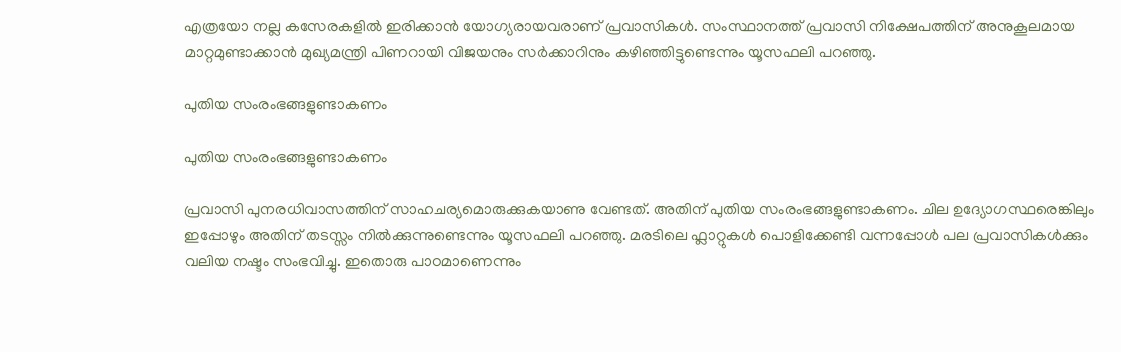എത്രയോ നല്ല കസേരകളില്‍ ഇരിക്കാന്‍ യോഗ്യരായവരാണ് പ്രവാസികള്‍. സംസ്ഥാനത്ത് പ്രവാസി നിക്ഷേപത്തിന് അനുകൂലമായ മാറ്റമുണ്ടാക്കാന്‍ മുഖ്യമന്ത്രി പിണറായി വിജയനും സര്‍ക്കാറിനും കഴിഞ്ഞിട്ടുണ്ടെന്നും യൂസഫലി പറഞ്ഞു.

പുതിയ സംരംഭങ്ങളുണ്ടാകണം

പുതിയ സംരംഭങ്ങളുണ്ടാകണം

പ്രവാസി പുനരധിവാസത്തിന് സാഹചര്യമൊരുക്കുകയാണു വേണ്ടത്. അതിന് പുതിയ സംരംഭങ്ങളുണ്ടാകണം. ചില ഉദ്യോഗസ്ഥരെങ്കിലും ഇപ്പോഴും അതിന് തടസ്സം നില്‍ക്കുന്നുണ്ടെന്നും യൂസഫലി പറഞ്ഞു. മരടിലെ ഫ്ലാറ്റുകള്‍ പൊളിക്കേണ്ടി വന്നപ്പോള്‍ പല പ്രവാസികള്‍ക്കും വലിയ നഷ്ടം സംഭവിച്ചു. ഇതൊരു പാഠമാണെന്നും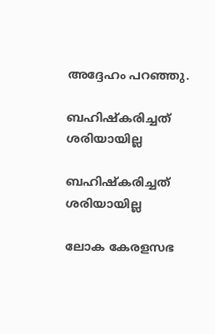അദ്ദേഹം പറഞ്ഞു.

ബഹിഷ്കരിച്ചത് ശരിയായില്ല

ബഹിഷ്കരിച്ചത് ശരിയായില്ല

ലോക കേരളസഭ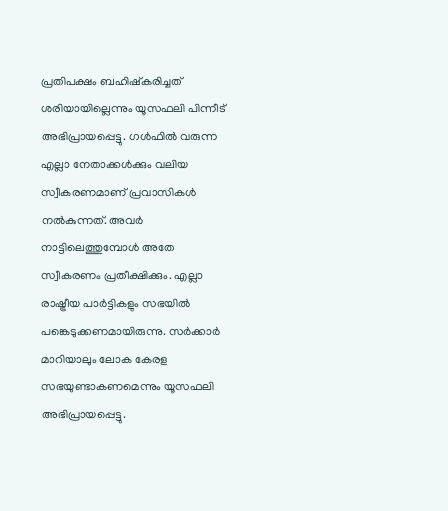പ്രതിപക്ഷം ബഹിഷ്കരിച്ചത് ശരിയായില്ലെന്നും യൂസഫലി പിന്നീട് അഭിപ്രായപ്പെട്ടു. ഗള്‍ഫില്‍ വരുന്ന എല്ലാ നേതാക്കള്‍ക്കും വലിയ സ്വീകരണമാണ് പ്രവാസികള്‍ നല്‍കുന്നത്. അവര്‍ നാട്ടിലെത്തുമ്പോള്‍ അതേ സ്വീകരണം പ്രതീക്ഷിക്കും. എല്ലാ രാഷ്ട്രീയ പാര്‍ട്ടികളും സഭയില്‍ പങ്കെടുക്കണമായിരുന്നു. സര്‍ക്കാര്‍ മാറിയാലും ലോക കേരള സഭയുണ്ടാകണമെന്നും യൂസഫലി അഭിപ്രായപ്പെട്ടു.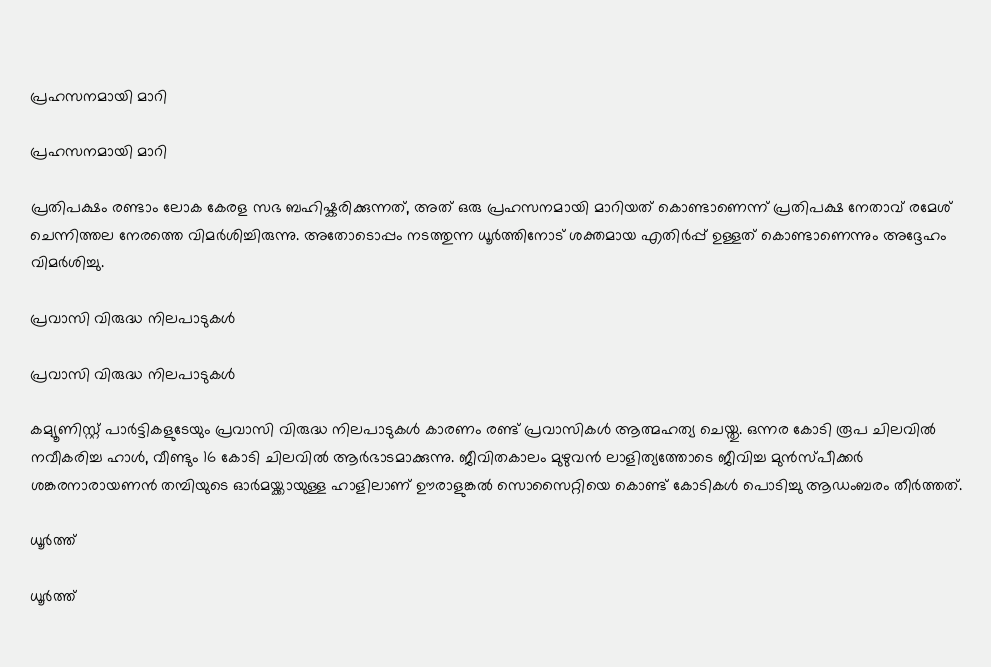പ്രഹസനമായി മാറി

പ്രഹസനമായി മാറി

പ്രതിപക്ഷം രണ്ടാം ലോക കേരള സഭ ബഹിഷ്കരിക്കുന്നത്‌, അത്‌ ഒരു പ്രഹസനമായി മാറിയത്‌ കൊണ്ടാണെന്ന് പ്രതിപക്ഷ നേതാവ് രമേശ് ചെന്നിത്തല നേരത്തെ വിമര്‍ശിച്ചിരുന്നു. അതോടൊപ്പം നടത്തുന്ന ധൂർത്തിനോട്‌ ശക്തമായ എതിർപ്പ്‌ ഉള്ളത്‌ കൊണ്ടാണെന്നും അദ്ദേഹം വിമര്‍ശിച്ചു.

പ്രവാസി വിരുദ്ധ നിലപാടുകൾ

പ്രവാസി വിരുദ്ധ നിലപാടുകൾ

കമ്യൂണിസ്റ്റ്‌ പാർട്ടികളുടേയും പ്രവാസി വിരുദ്ധ നിലപാടുകൾ കാരണം രണ്ട്‌ പ്രവാസികൾ ആത്മഹത്യ ചെയ്തു. ഒന്നര കോടി രൂപ ചിലവിൽ നവീകരിച്ച ഹാൾ, വീണ്ടും 16 കോടി ചിലവിൽ ആർഭാടമാക്കുന്നു. ജീവിതകാലം മുഴുവൻ ലാളിത്യത്തോടെ ജീവിച്ച മുൻസ്പീക്കർ ശങ്കരനാരായണൻ തമ്പിയുടെ ഓർമയ്ക്കായുള്ള ഹാളിലാണ് ഊരാളുങ്കൽ സൊസൈറ്റിയെ കൊണ്ട് കോടികൾ പൊടിച്ചു ആഡംബരം തീർത്തത്.

ധൂർത്ത്‌

ധൂർത്ത്‌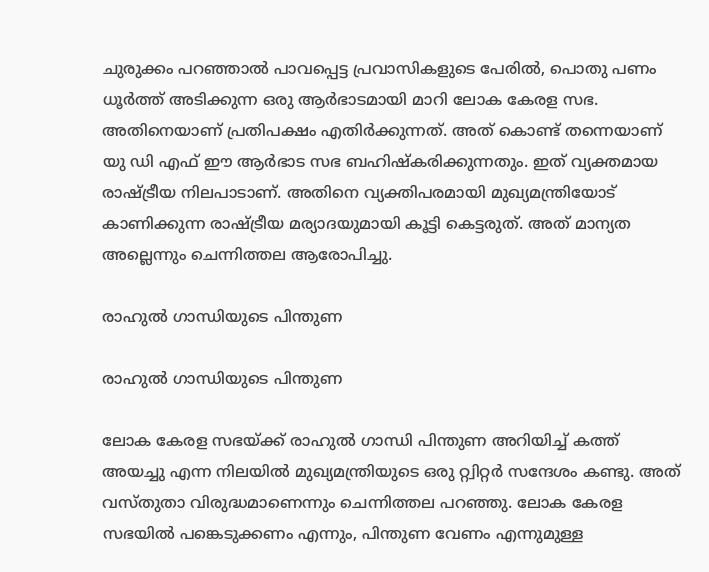ചുരുക്കം പറഞ്ഞാൽ പാവപ്പെട്ട പ്രവാസികളുടെ പേരിൽ, പൊതു പണം ധൂർത്ത്‌ അടിക്കുന്ന ഒരു ആർഭാടമായി മാറി ലോക കേരള സഭ. അതിനെയാണ്‌ പ്രതിപക്ഷം എതിർക്കുന്നത്‌. അത്‌ കൊണ്ട്‌ തന്നെയാണ്‌ യു ഡി എഫ്‌ ഈ ആർഭാട സഭ ബഹിഷ്കരിക്കുന്നതും. ഇത്‌ വ്യക്തമായ രാഷ്ട്രീയ നിലപാടാണ്‌. അതിനെ വ്യക്തിപരമായി മുഖ്യമന്ത്രിയോട്‌ കാണിക്കുന്ന രാഷ്ട്രീയ മര്യാദയുമായി കൂട്ടി കെട്ടരുത്‌. അത്‌ മാന്യത അല്ലെന്നും ചെന്നിത്തല ആരോപിച്ചു.

രാഹുൽ ഗാന്ധിയുടെ പിന്തുണ

രാഹുൽ ഗാന്ധിയുടെ പിന്തുണ

ലോക കേരള സഭയ്ക്ക്‌ രാഹുൽ ഗാന്ധി പിന്തുണ അറിയിച്ച്‌ കത്ത്‌ അയച്ചു എന്ന നിലയിൽ മുഖ്യമന്ത്രിയുടെ ഒരു റ്റ്വിറ്റർ സന്ദേശം കണ്ടു. അത്‌ വസ്തുതാ വിരുദ്ധമാണെന്നും ചെന്നിത്തല പറഞ്ഞു. ലോക കേരള സഭയിൽ പങ്കെടുക്കണം എന്നും, പിന്തുണ വേണം എന്നുമുള്ള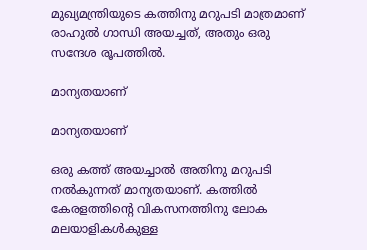മുഖ്യമന്ത്രിയുടെ കത്തിനു മറുപടി മാത്രമാണ്‌ രാഹുൽ ഗാന്ധി അയച്ചത്‌, അതും ഒരു സന്ദേശ രൂപത്തിൽ.

മാന്യതയാണ്‌

മാന്യതയാണ്‌

ഒരു കത്ത്‌ അയച്ചാൽ അതിനു മറുപടി നൽകുന്നത്‌ മാന്യതയാണ്‌. കത്തിൽ കേരളത്തിന്റെ വികസനത്തിനു ലോക മലയാളികൾകുള്ള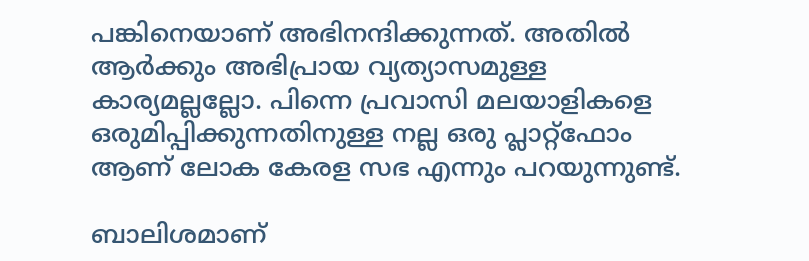പങ്കിനെയാണ്‌ അഭിനന്ദിക്കുന്നത്‌. അതിൽ ആർക്കും അഭിപ്രായ വ്യത്യാസമുള്ള കാര്യമല്ലല്ലോ. പിന്നെ പ്രവാസി മലയാളികളെ ഒരുമിപ്പിക്കുന്നതിനുള്ള നല്ല ഒരു പ്ലാറ്റ്ഫോം ആണ്‌ ലോക കേരള സഭ എന്നും പറയുന്നുണ്ട്‌.

ബാലിശമാണ്‌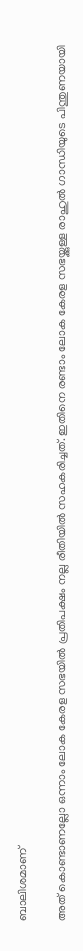ബാലിശമാണ്‌

അത്‌ കൊണ്ടാണല്ലോ ഒന്നാം ലോക കേരള സഭയിൽ പ്രതിപക്ഷം നല്ല രീതിയിൽ സഹകരിച്ചത്‌. ഇതിനെ രണ്ടാം ലോക കേരള സഭയ്ക്കുള്ള രാഹുൽ ഗാന്ധിയുടെ പിന്തുണയായി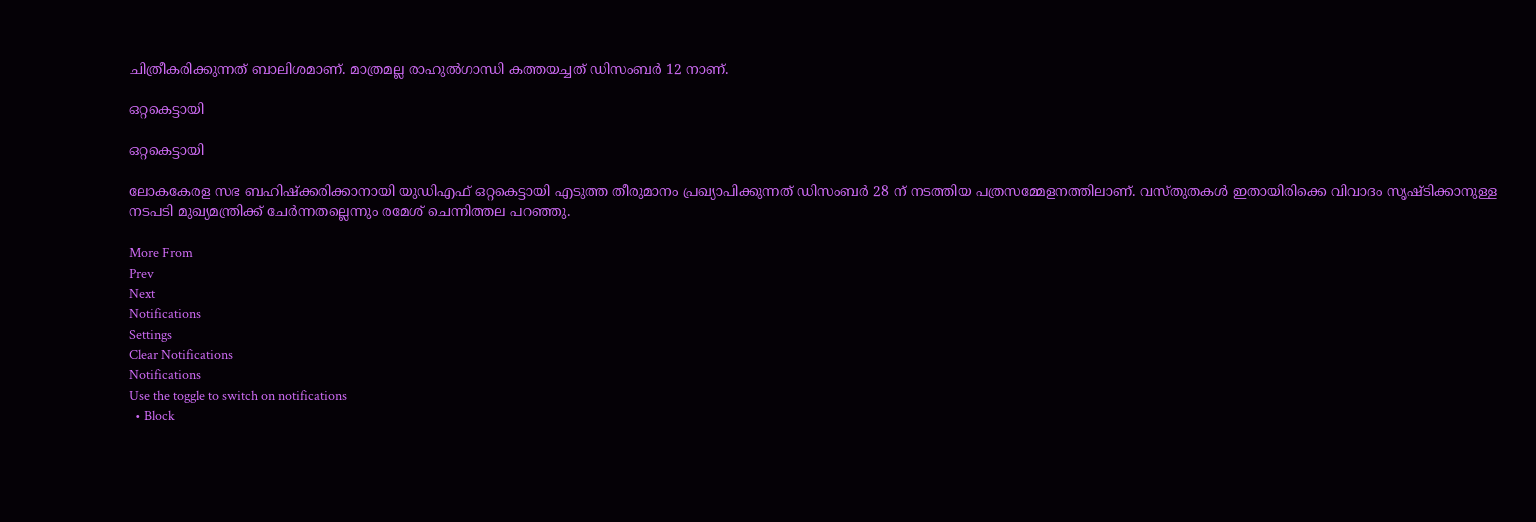ചിത്രീകരിക്കുന്നത്‌ ബാലിശമാണ്‌. മാത്രമല്ല രാഹുൽഗാന്ധി കത്തയച്ചത് ഡിസംബർ 12 നാണ്.

ഒറ്റകെട്ടായി

ഒറ്റകെട്ടായി

ലോകകേരള സഭ ബഹിഷ്‌ക്കരിക്കാനായി യുഡിഎഫ്‌ ഒറ്റകെട്ടായി എടുത്ത തീരുമാനം പ്രഖ്യാപിക്കുന്നത് ഡിസംബർ 28 ന് നടത്തിയ പത്രസമ്മേളനത്തിലാണ്. വസ്തുതകൾ ഇതായിരിക്കെ വിവാദം സൃഷ്ടിക്കാനുള്ള നടപടി മുഖ്യമന്ത്രിക്ക് ചേർന്നതല്ലെന്നും രമേശ് ചെന്നിത്തല പറഞ്ഞു.

More From
Prev
Next
Notifications
Settings
Clear Notifications
Notifications
Use the toggle to switch on notifications
  • Block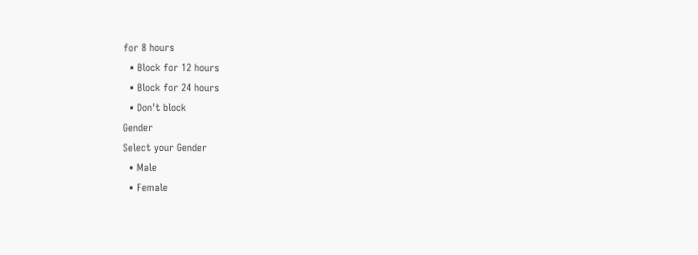for 8 hours
  • Block for 12 hours
  • Block for 24 hours
  • Don't block
Gender
Select your Gender
  • Male
  • Female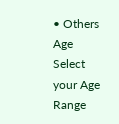• Others
Age
Select your Age Range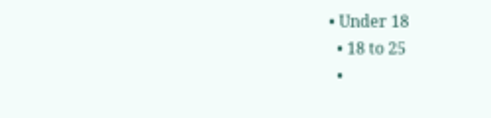• Under 18
  • 18 to 25
  •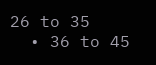26 to 35
  • 36 to 45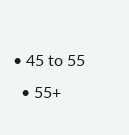• 45 to 55
  • 55+